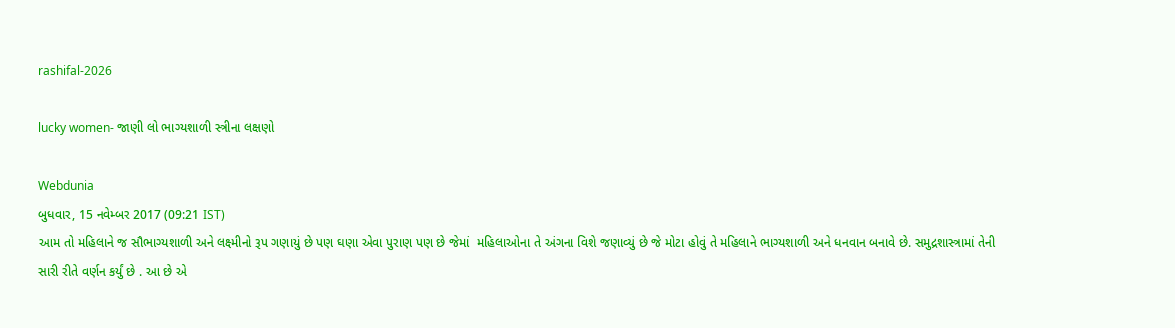rashifal-2026

lucky women- જાણી લો ભાગ્યશાળી સ્ત્રીના લક્ષણો

Webdunia
બુધવાર, 15 નવેમ્બર 2017 (09:21 IST)
આમ તો મહિલાને જ સૌભાગ્યશાળી અને લક્ષ્મીનો રૂપ ગણાયું છે પણ ઘણા એવા પુરાણ પણ છે જેમાં  મહિલાઓના તે અંગના વિશે જણાવ્યું છે જે મોટા હોવું તે મહિલાને ભાગ્યશાળી અને ધનવાન બનાવે છે. સમુદ્રશાસ્ત્રામાં તેની સારી રીતે વર્ણન કર્યું છે . આ છે એ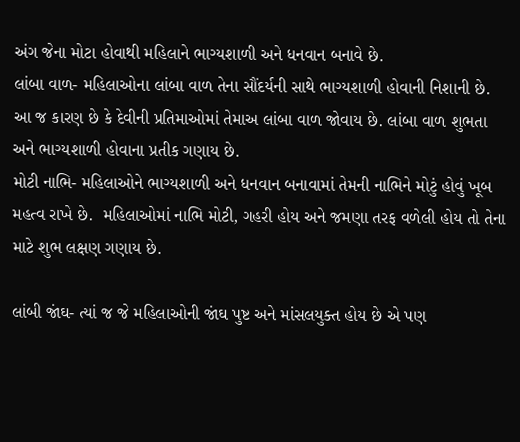અંગ જેના મોટા હોવાથી મહિલાને ભાગ્યશાળી અને ધનવાન બનાવે છે.
લાંબા વાળ- મહિલાઓના લાંબા વાળ તેના સૌંદર્યની સાથે ભાગ્યશાળી હોવાની નિશાની છે. આ જ કારણ છે કે દેવીની પ્રતિમાઓમાં તેમાઅ લાંબા વાળ જોવાય છે. લાંબા વાળ શુભતા અને ભાગ્યશાળી હોવાના પ્રતીક ગણાય છે.
મોટી નાભિ- મહિલાઓને ભાગ્યશાળી અને ધનવાન બનાવામાં તેમની નાભિને મોટું હોવું ખૂબ મહત્વ રાખે છે.  મહિલાઓમાં નાભિ મોટી, ગહરી હોય અને જમણા તરફ વળેલી હોય તો તેના માટે શુભ લક્ષણ ગણાય છે.

લાંબી જાંઘ- ત્યાં જ જે મહિલાઓની જાંઘ પુષ્ટ અને માંસલયુક્ત હોય છે એ પણ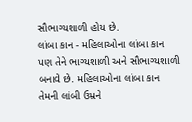સૌભાગ્યશાળી હોય છે.
લાંબા કાન - મહિલાઓના લાંબા કાન પણ તેને ભાગ્યશાળી અને સૌભાગ્યશાળી બનાવે છે. મહિલાઓના લાંબા કાન તેમની લાંબી ઉમ્રને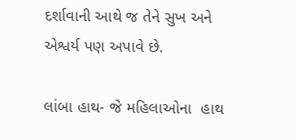દર્શાવાની આથે જ તેને સુખ અને એશ્વર્ય પણ અપાવે છે.

લાંબા હાથ- જે મહિલાઓના  હાથ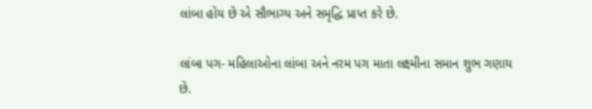લાંબા હોય છે એ સૌભાગ્ય અને સમૃદ્ધિ પ્રાપ્ત કરે છે.

લાંબા પગ- મહિલાઓના લાંબા અને નરમ પગ માતા લક્ષ્મીના સમાન શુભ ગણાય છે.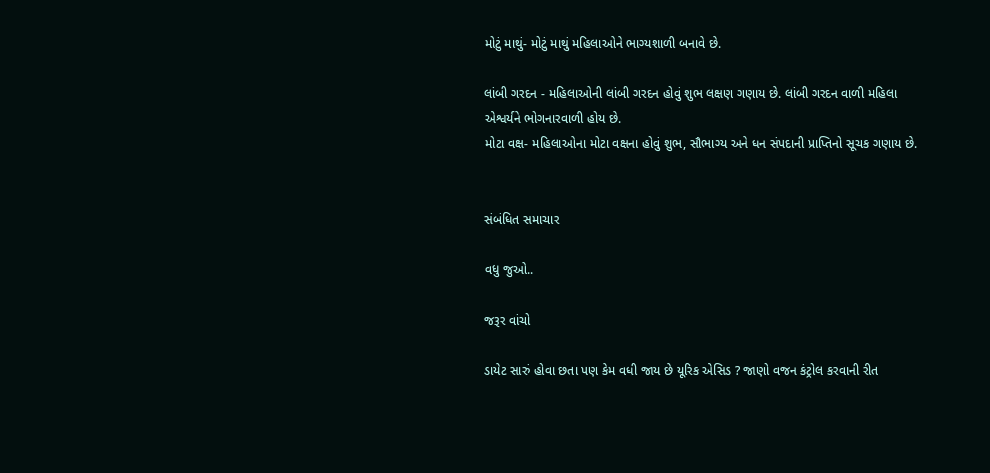મોટું માથું- મોટું માથું મહિલાઓને ભાગ્યશાળી બનાવે છે.

લાંબી ગરદન - મહિલાઓની લાંબી ગરદન હોવું શુભ લક્ષણ ગણાય છે. લાંબી ગરદન વાળી મહિલા એશ્વર્યને ભોગનારવાળી હોય છે.
મોટા વક્ષ- મહિલાઓના મોટા વક્ષના હોવું શુભ, સૌભાગ્ય અને ધન સંપદાની પ્રાપ્તિનો સૂચક ગણાય છે.


સંબંધિત સમાચાર

વધુ જુઓ..

જરૂર વાંચો

ડાયેટ સારું હોવા છતા પણ કેમ વધી જાય છે યૂરિક એસિડ ? જાણો વજન કંટ્રોલ કરવાની રીત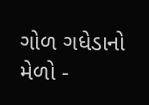ગોળ ગધેડાનો મેળો -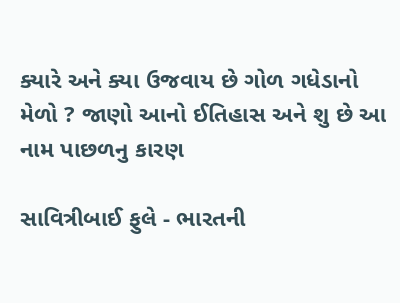ક્યારે અને ક્યા ઉજવાય છે ગોળ ગધેડાનો મેળો ? જાણો આનો ઈતિહાસ અને શુ છે આ નામ પાછળનુ કારણ

સાવિત્રીબાઈ ફુલે - ભારતની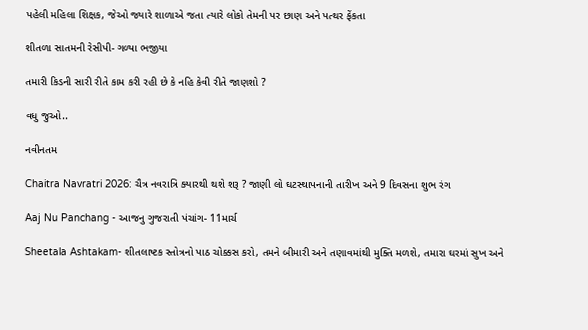પહેલી મહિલા શિક્ષક, જેઓ જ્યારે શાળાએ જતા ત્યારે લોકો તેમની પર છાણ અને પત્થર ફેંકતા

શીતળા સાતમની રેસીપી- ગળ્યા ભજીયા

તમારી કિડની સારી રીતે કામ કરી રહી છે કે નહિ કેવી રીતે જાણશો ?

વધુ જુઓ..

નવીનતમ

Chaitra Navratri 2026: ચૈત્ર નવરાત્રિ ક્યારથી થશે શરૂ ? જાણી લો ઘટસ્થાપનાની તારીખ અને 9 દિવસના શુભ રંગ

Aaj Nu Panchang - આજનુ ગુજરાતી પંચાંગ- 11માર્ચ

Sheetala Ashtakam- શીતલાષ્ટક સ્તોત્રનો પાઠ ચોક્કસ કરો, તમને બીમારી અને તણાવમાંથી મુક્તિ મળશે, તમારા ઘરમાં સુખ અને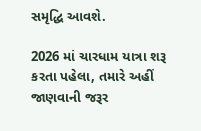સમૃદ્ધિ આવશે.

2026 માં ચારધામ યાત્રા શરૂ કરતા પહેલા, તમારે અહીં જાણવાની જરૂર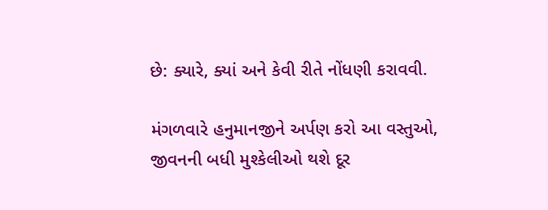છે: ક્યારે, ક્યાં અને કેવી રીતે નોંધણી કરાવવી.

મંગળવારે હનુમાનજીને અર્પણ કરો આ વસ્તુઓ, જીવનની બધી મુશ્કેલીઓ થશે દૂર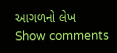આગળનો લેખ
Show comments